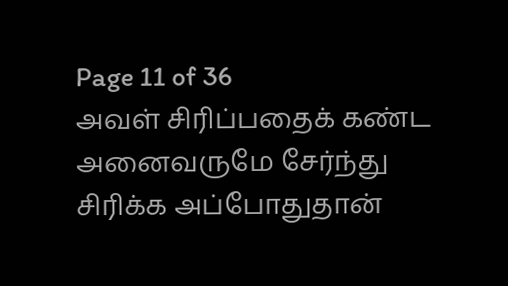Page 11 of 36
அவள் சிரிப்பதைக் கண்ட அனைவருமே சேர்ந்து சிரிக்க அப்போதுதான்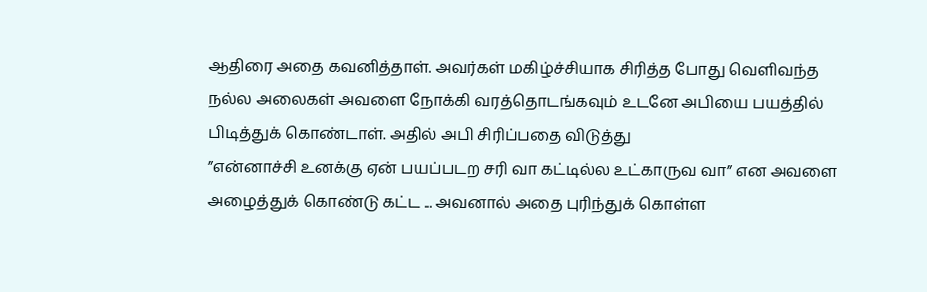ஆதிரை அதை கவனித்தாள். அவர்கள் மகிழ்ச்சியாக சிரித்த போது வெளிவந்த நல்ல அலைகள் அவளை நோக்கி வரத்தொடங்கவும் உடனே அபியை பயத்தில் பிடித்துக் கொண்டாள். அதில் அபி சிரிப்பதை விடுத்து
”என்னாச்சி உனக்கு ஏன் பயப்படற சரி வா கட்டில்ல உட்காருவ வா” என அவளை அழைத்துக் கொண்டு கட்ட ... அவனால் அதை புரிந்துக் கொள்ள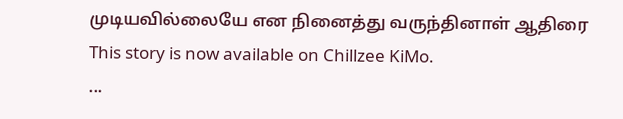முடியவில்லையே என நினைத்து வருந்தினாள் ஆதிரை
This story is now available on Chillzee KiMo.
...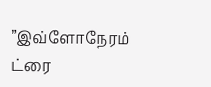”இவ்ளோநேரம் ட்ரை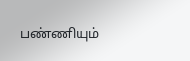பண்ணியும்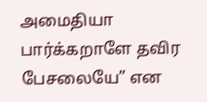அமைதியா பார்க்கறாளே தவிர பேசலையே” என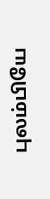புலம்பியே